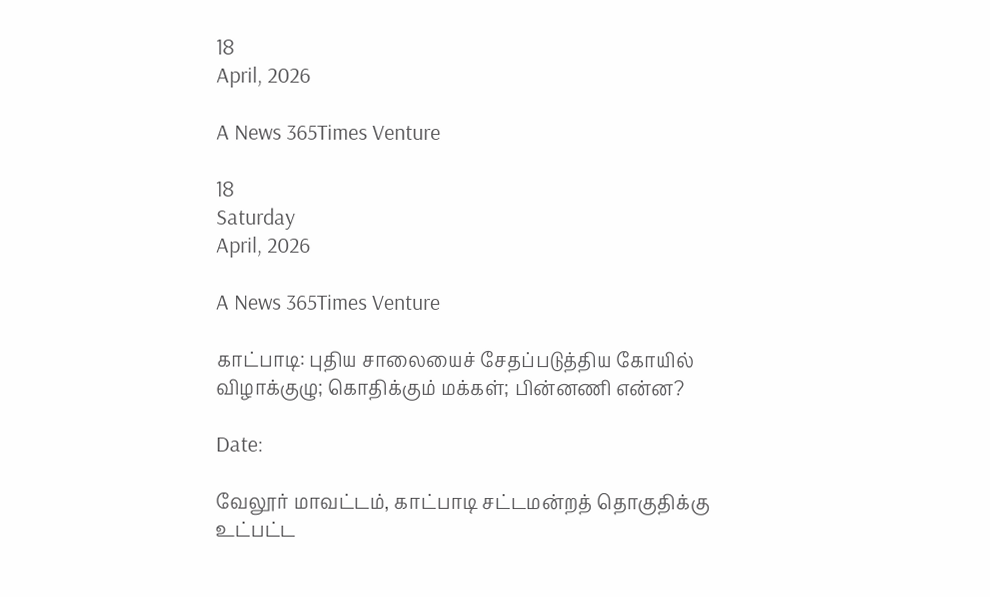18
April, 2026

A News 365Times Venture

18
Saturday
April, 2026

A News 365Times Venture

காட்பாடி: புதிய சாலையைச் சேதப்படுத்திய கோயில் விழாக்குழு; கொதிக்கும் மக்கள்; பின்னணி என்ன?

Date:

வேலூர் மாவட்டம், காட்பாடி சட்டமன்றத் தொகுதிக்கு உட்பட்ட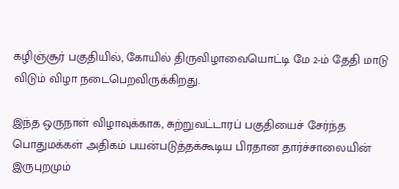கழிஞ்சூர் பகுதியில், கோயில் திருவிழாவையொட்டி மே 2-ம் தேதி மாடு விடும் விழா நடைபெறவிருக்கிறது.

இந்த ஒருநாள் விழாவுக்காக, சுற்றுவட்டாரப் பகுதியைச் சேர்ந்த பொதுமக்கள் அதிகம் பயன்படுத்தக்கூடிய பிரதான தார்ச்சாலையின் இருபுறமும்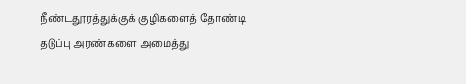நீண்டதூரத்துக்குக் குழிகளைத் தோண்டி தடுப்பு அரண்களை அமைத்து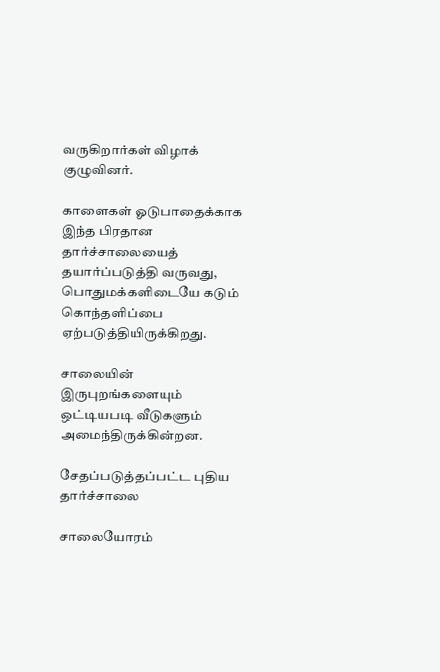வருகிறார்கள் விழாக் குழுவினர்.

காளைகள் ஓடுபாதைக்காக இந்த பிரதான தார்ச்சாலையைத் தயார்ப்படுத்தி வருவது, பொதுமக்களிடையே கடும் கொந்தளிப்பை ஏற்படுத்தியிருக்கிறது.

சாலையின் இருபுறங்களையும் ஒட்டியபடி வீடுகளும் அமைந்திருக்கின்றன.

சேதப்படுத்தப்பட்ட புதிய தார்ச்சாலை

சாலையோரம்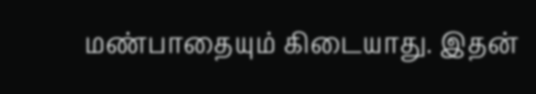மண்பாதையும் கிடையாது. இதன்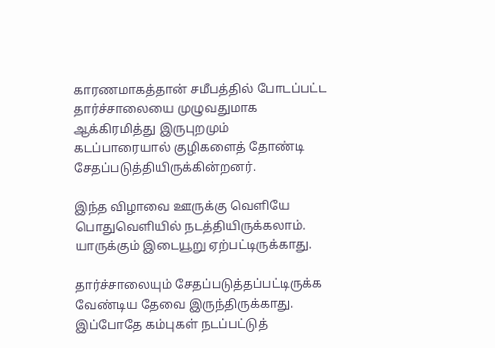காரணமாகத்தான் சமீபத்தில் போடப்பட்ட தார்ச்சாலையை முழுவதுமாக ஆக்கிரமித்து இருபுறமும் கடப்பாரையால் குழிகளைத் தோண்டி சேதப்படுத்தியிருக்கின்றனர்.

இந்த விழாவை ஊருக்கு வெளியே பொதுவெளியில் நடத்தியிருக்கலாம். யாருக்கும் இடையூறு ஏற்பட்டிருக்காது.

தார்ச்சாலையும் சேதப்படுத்தப்பட்டிருக்க வேண்டிய தேவை இருந்திருக்காது. இப்போதே கம்புகள் நடப்பட்டுத்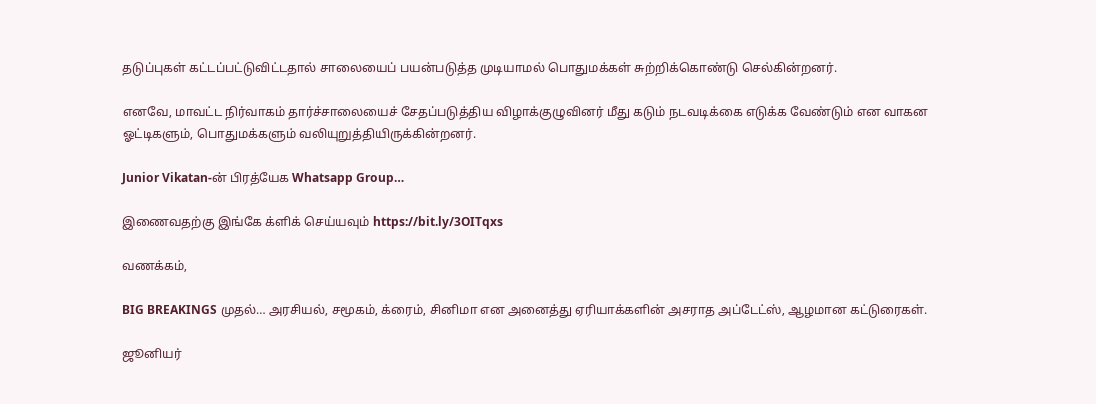தடுப்புகள் கட்டப்பட்டுவிட்டதால் சாலையைப் பயன்படுத்த முடியாமல் பொதுமக்கள் சுற்றிக்கொண்டு செல்கின்றனர்.

எனவே, மாவட்ட நிர்வாகம் தார்ச்சாலையைச் சேதப்படுத்திய விழாக்குழுவினர் மீது கடும் நடவடிக்கை எடுக்க வேண்டும் என வாகன ஓட்டிகளும், பொதுமக்களும் வலியுறுத்தியிருக்கின்றனர்.

Junior Vikatan-ன் பிரத்யேக Whatsapp Group…

இணைவதற்கு இங்கே க்ளிக் செய்யவும் https://bit.ly/3OITqxs

வணக்கம்,

BIG BREAKINGS முதல்… அரசியல், சமூகம், க்ரைம், சினிமா என அனைத்து ஏரியாக்களின் அசராத அப்டேட்ஸ், ஆழமான கட்டுரைகள்.

ஜூனியர்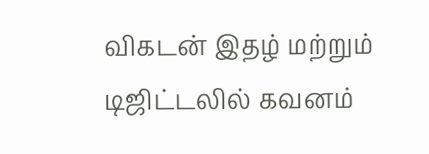விகடன் இதழ் மற்றும் டிஜிட்டலில் கவனம்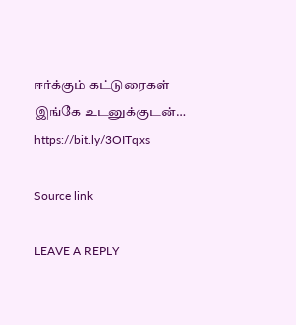ஈர்க்கும் கட்டுரைகள் இங்கே உடனுக்குடன்… https://bit.ly/3OITqxs

Source link

LEAVE A REPLY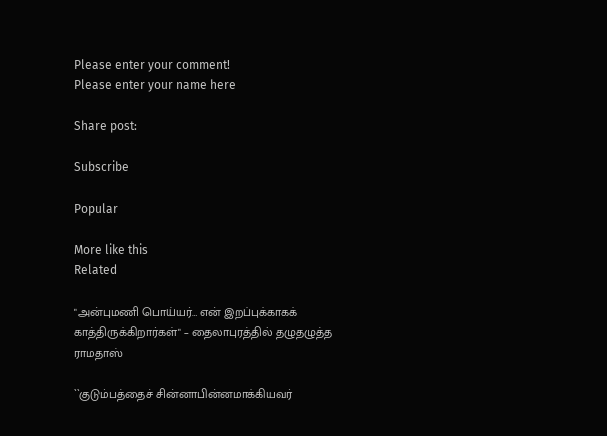Please enter your comment!
Please enter your name here

Share post:

Subscribe

Popular

More like this
Related

"அன்புமணி பொய்யர்… என் இறப்புக்காகக் காத்திருக்கிறார்கள்" – தைலாபுரத்தில் தழுதழுத்த ராமதாஸ்

``குடும்பத்தைச் சின்னாபின்னமாக்கியவர்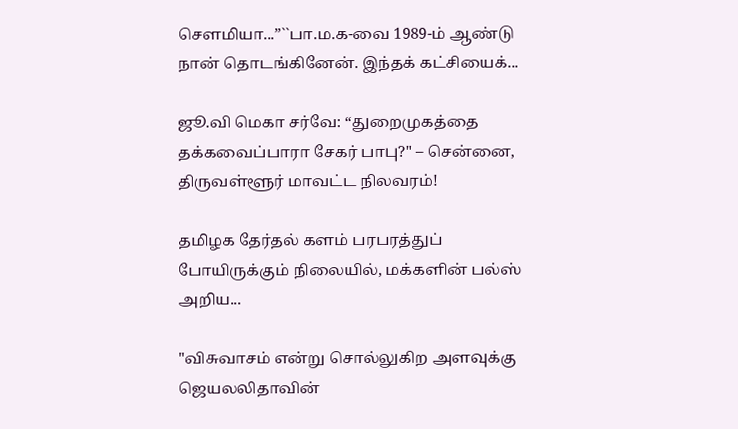சௌமியா...”``பா.ம.க-வை 1989-ம் ஆண்டு நான் தொடங்கினேன். இந்தக் கட்சியைக்...

ஜூ.வி மெகா சர்வே: “துறைமுகத்தை தக்கவைப்பாரா சேகர் பாபு?" – சென்னை, திருவள்ளூர் மாவட்ட நிலவரம்!

தமிழக தேர்தல் களம் பரபரத்துப் போயிருக்கும் நிலையில், மக்களின் பல்ஸ் அறிய...

"விசுவாசம் என்று சொல்லுகிற அளவுக்கு ஜெயலலிதாவின்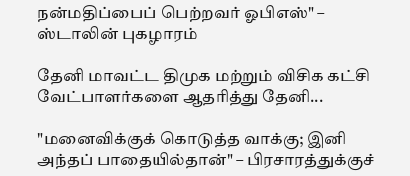நன்மதிப்பைப் பெற்றவர் ஓபிஎஸ்" – ஸ்டாலின் புகழாரம்

தேனி மாவட்ட திமுக மற்றும் விசிக கட்சி வேட்பாளர்களை ஆதரித்து தேனி...

"மனைவிக்குக் கொடுத்த வாக்கு; இனி அந்தப் பாதையில்தான்" – பிரசாரத்துக்குச்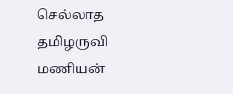செல்லாத தமிழருவி மணியன்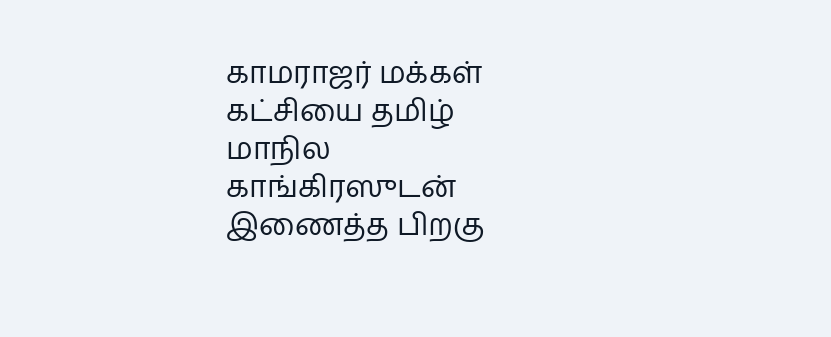காமராஜர் மக்கள் கட்சியை தமிழ் மாநில காங்கிரஸுடன் இணைத்த பிறகு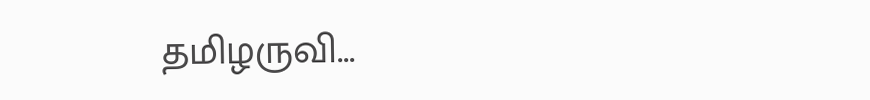தமிழருவி...